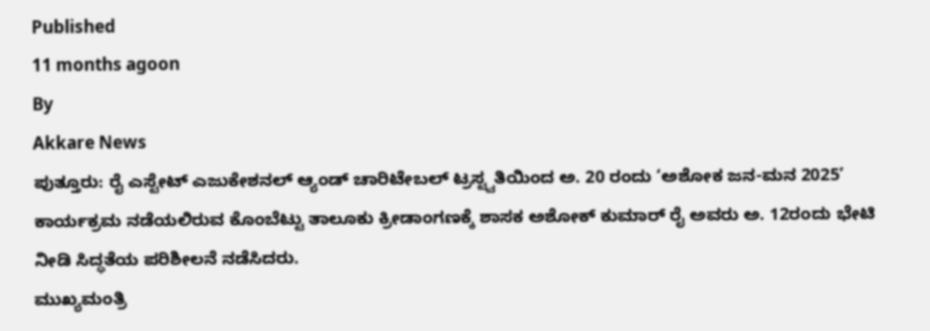Published
11 months agoon
By
Akkare News
ಪುತ್ತೂರು: ರೈ ಎಸ್ಟೇಟ್ ಎಜುಕೇಶನಲ್ ಆ್ಯಂಡ್ ಚಾರಿಟೇಬಲ್ ಟ್ರಸ್ಟ್ವತಿಯಿಂದ ಅ. 20 ರಂದು ‘ಅಶೋಕ ಜನ-ಮನ 2025’ ಕಾರ್ಯಕ್ರಮ ನಡೆಯಲಿರುವ ಕೊಂಬೆಟ್ಟು ತಾಲೂಕು ಕ್ರೀಡಾಂಗಣಕ್ಕೆ ಶಾಸಕ ಅಶೋಕ್ ಕುಮಾರ್ ರೈ ಅವರು ಅ. 12ರಂದು ಭೇಟಿ ನೀಡಿ ಸಿದ್ಧತೆಯ ಪರಿಶೀಲನೆ ನಡೆಸಿದರು.
ಮುಖ್ಯಮಂತ್ರಿ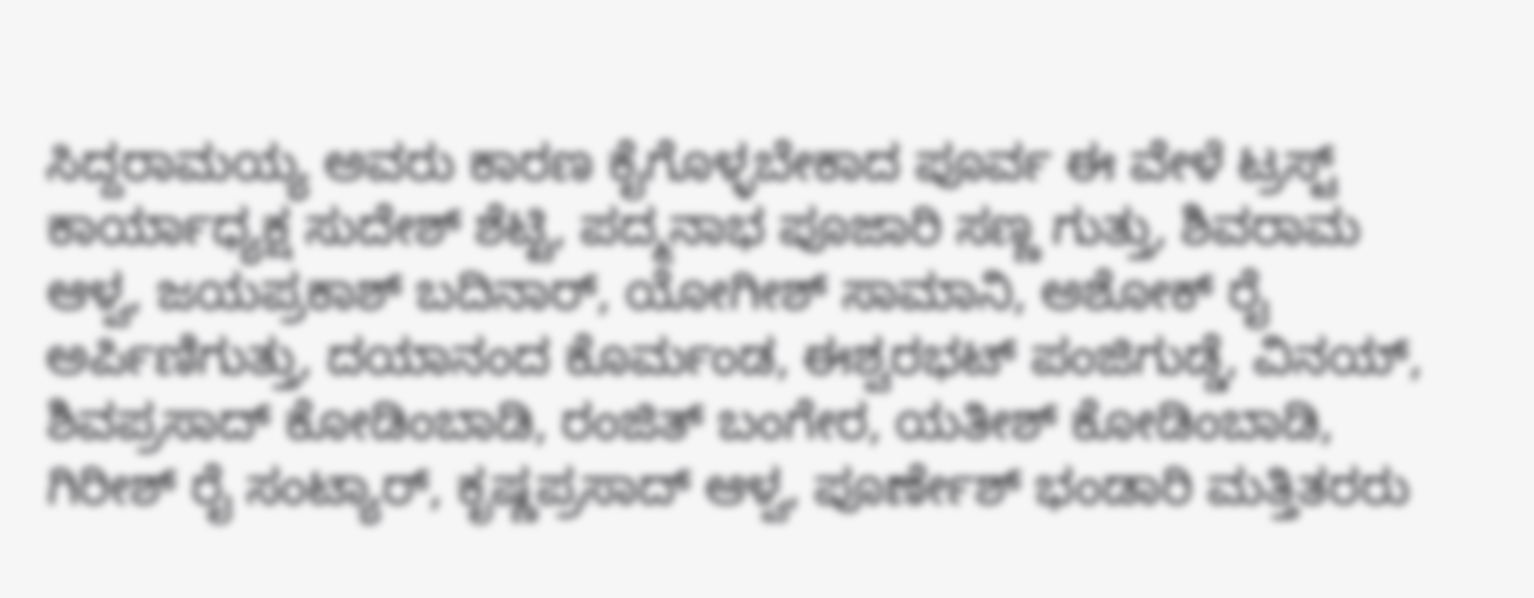ಸಿದ್ದರಾಮಯ್ಯ ಅವರು ಕಾರಣ ಕೈಗೊಳ್ಳಬೇಕಾದ ಪೂರ್ವ ಈ ವೇಳೆ ಟ್ರಸ್ಟ್ ಕಾರ್ಯಾಧ್ಯಕ್ಷ ಸುದೇಶ್ ಶೆಟ್ಟಿ, ಪದ್ಮನಾಭ ಪೂಜಾರಿ ಸಣ್ಣ ಗುತ್ತು, ಶಿವರಾಮ ಆಳ್ವ, ಜಯಪ್ರಕಾಶ್ ಬದಿನಾರ್, ಯೋಗೀಶ್ ಸಾಮಾನಿ, ಅಶೋಕ್ ರೈ ಅರ್ಪಿಣಿಗುತ್ತು, ದಯಾನಂದ ಕೊರ್ಮಂಡ, ಈಶ್ವರಭಟ್ ಪಂಜಿಗುಡ್ಡೆ, ವಿನಯ್, ಶಿವಪ್ರಸಾದ್ ಕೋಡಿಂಬಾಡಿ, ರಂಜಿತ್ ಬಂಗೇರ, ಯತೀಶ್ ಕೋಡಿಂಬಾಡಿ, ಗಿರೀಶ್ ರೈ ಸಂಟ್ಯಾರ್, ಕೃಷ್ಣಪ್ರಸಾದ್ ಆಳ್ವ, ಪೂರ್ಣೇಶ್ ಭಂಡಾರಿ ಮತ್ತಿತರರು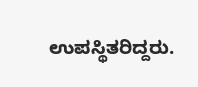ಉಪಸ್ಥಿತರಿದ್ದರು.